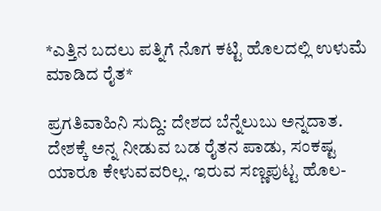*ಎತ್ತಿನ ಬದಲು ಪತ್ನಿಗೆ ನೊಗ ಕಟ್ಟಿ ಹೊಲದಲ್ಲಿ ಉಳುಮೆ ಮಾಡಿದ ರೈತ*

ಪ್ರಗತಿವಾಹಿನಿ ಸುದ್ದಿ: ದೇಶದ ಬೆನ್ನೆಲುಬು ಅನ್ನದಾತ. ದೇಶಕ್ಕೆ ಅನ್ನ ನೀಡುವ ಬಡ ರೈತನ ಪಾಡು, ಸಂಕಷ್ಟ ಯಾರೂ ಕೇಳುವವರಿಲ್ಲ. ಇರುವ ಸಣ್ಣಪುಟ್ಟ ಹೊಲ-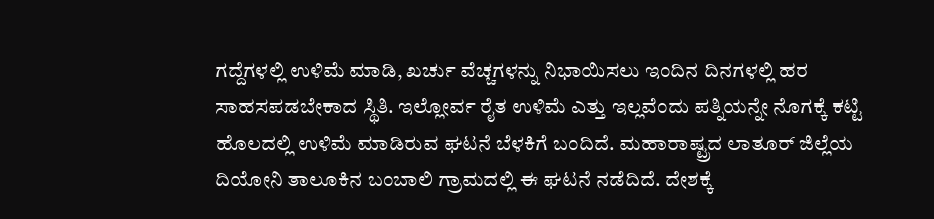ಗದ್ದೆಗಳಲ್ಲಿ ಉಳಿಮೆ ಮಾಡಿ, ಖರ್ಚು ವೆಚ್ಚಗಳನ್ನು ನಿಭಾಯಿಸಲು ಇಂದಿನ ದಿನಗಳಲ್ಲಿ ಹರ ಸಾಹಸಪಡಬೇಕಾದ ಸ್ಥಿತಿ. ಇಲ್ಲೋರ್ವ ರೈತ ಉಳಿಮೆ ಎತ್ತು ಇಲ್ಲವೆಂದು ಪತ್ನಿಯನ್ನೇ ನೊಗಕ್ಕೆ ಕಟ್ಟಿ ಹೊಲದಲ್ಲಿ ಉಳಿಮೆ ಮಾಡಿರುವ ಘಟನೆ ಬೆಳಕಿಗೆ ಬಂದಿದೆ. ಮಹಾರಾಷ್ಟ್ರದ ಲಾತೂರ್ ಜಿಲ್ಲೆಯ ದಿಯೋನಿ ತಾಲೂಕಿನ ಬಂಬಾಲಿ ಗ್ರಾಮದಲ್ಲಿ ಈ ಘಟನೆ ನಡೆದಿದೆ. ದೇಶಕ್ಕೆ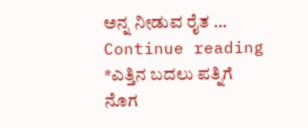ಅನ್ನ ನೀಡುವ ರೈತ … Continue reading *ಎತ್ತಿನ ಬದಲು ಪತ್ನಿಗೆ ನೊಗ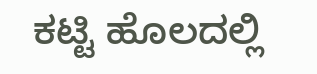ಕಟ್ಟಿ ಹೊಲದಲ್ಲಿ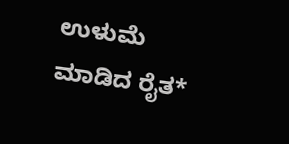ಉಳುಮೆ ಮಾಡಿದ ರೈತ*